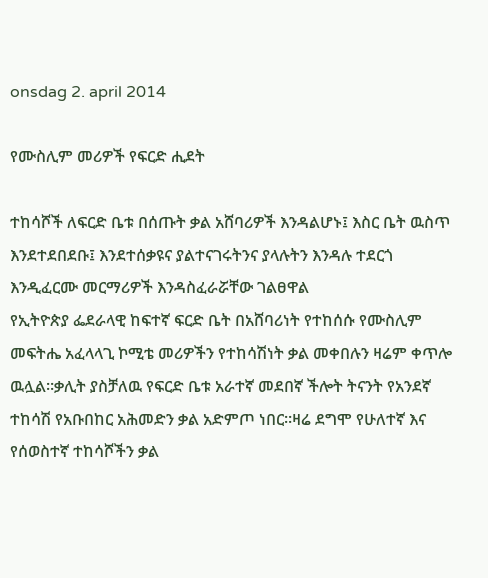onsdag 2. april 2014

የሙስሊም መሪዎች የፍርድ ሒደት

ተከሳሾች ለፍርድ ቤቱ በሰጡት ቃል አሸባሪዎች እንዳልሆኑ፤ እስር ቤት ዉስጥ እንደተደበደቡ፤ እንደተሰቃዩና ያልተናገሩትንና ያላሉትን እንዳሉ ተደርጎ እንዲፈርሙ መርማሪዎች እንዳስፈራሯቸው ገልፀዋል
የኢትዮጵያ ፌደራላዊ ከፍተኛ ፍርድ ቤት በአሸባሪነት የተከሰሱ የሙስሊም መፍትሔ አፈላላጊ ኮሚቴ መሪዎችን የተከሳሽነት ቃል መቀበሉን ዛሬም ቀጥሎ ዉሏል።ቃሊት ያስቻለዉ የፍርድ ቤቱ አራተኛ መደበኛ ችሎት ትናንት የአንደኛ ተከሳሽ የአቡበከር አሕመድን ቃል አድምጦ ነበር።ዛሬ ደግሞ የሁለተኛ እና የሰወስተኛ ተከሳሾችን ቃል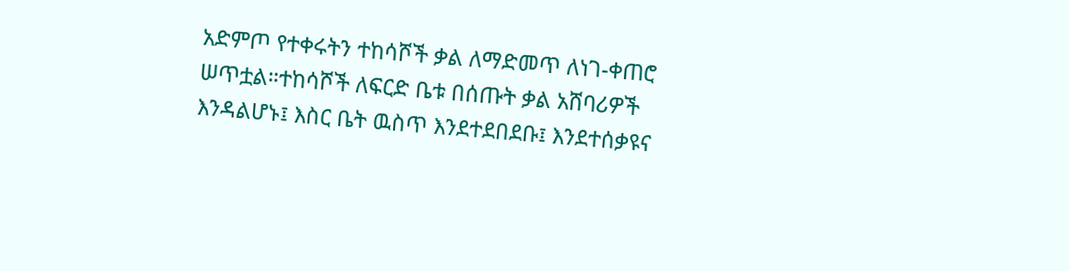አድምጦ የተቀሩትን ተከሳሾች ቃል ለማድመጥ ለነገ-ቀጠሮ ሠጥቷል።ተከሳሾች ለፍርድ ቤቱ በሰጡት ቃል አሸባሪዎች እንዳልሆኑ፤ እስር ቤት ዉስጥ እንደተደበደቡ፤ እንደተሰቃዩና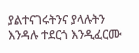ያልተናገሩትንና ያላሉትን እንዳሉ ተደርጎ እንዲፈርሙ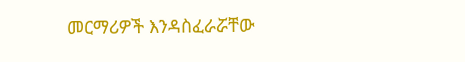መርማሪዎች እንዳስፈራሯቸው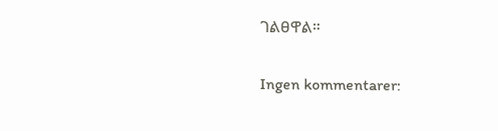ገልፀዋል።

Ingen kommentarer: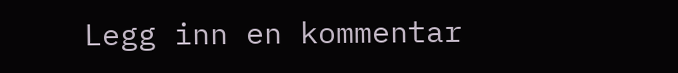Legg inn en kommentar